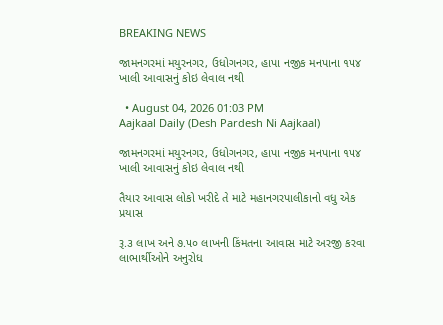BREAKING NEWS

જામનગરમાં મયુરનગર, ઉધોગનગર, હાપા નજીક મનપાના ૧૫૪ ખાલી આવાસનું કોઇ લેવાલ નથી

  • August 04, 2026 01:03 PM
Aajkaal Daily (Desh Pardesh Ni Aajkaal)

જામનગરમાં મયુરનગર, ઉધોગનગર, હાપા નજીક મનપાના ૧૫૪ ખાલી આવાસનું કોઇ લેવાલ નથી

તૈયાર આવાસ લોકો ખરીદે તે માટે મહાનગરપાલીકાનો વધુ એક પ્રયાસ

રૂ.૩ લાખ અને ૭.૫૦ લાખની કિંમતના આવાસ માટે અરજી કરવા લાભાર્થીઓને અનુરોધ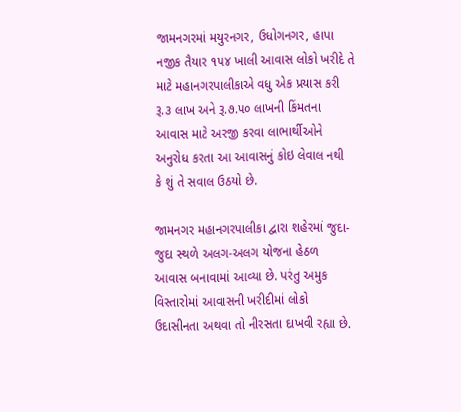જામનગરમાં મયુરનગર, ઉધોગનગર, હાપા નજીક તૈયાર ૧૫૪ ખાલી આવાસ લોકો ખરીદે તે માટે મહાનગરપાલીકાએ વધુ એક પ્રયાસ કરી રૂ.૩ લાખ અને રૂ.૭.૫૦ લાખની કિંમતના આવાસ માટે અરજી કરવા લાભાર્થીઓને અનુરોધ કરતા આ આવાસનું કોઇ લેવાલ નથી કે શું તે સવાલ ઉઠયો છે.

જામનગર મહાનગરપાલીકા દ્વારા શહેરમાં જુદા-જુદા સ્થળે અલગ-અલગ યોજના હેઠળ આવાસ બનાવામાં આવ્યા છે. પરંતુ અમુક વિસ્તારોમાં આવાસની ખરીદીમાં લોકો ઉદાસીનતા અથવા તો નીરસતા દાખવી રહ્યા છે.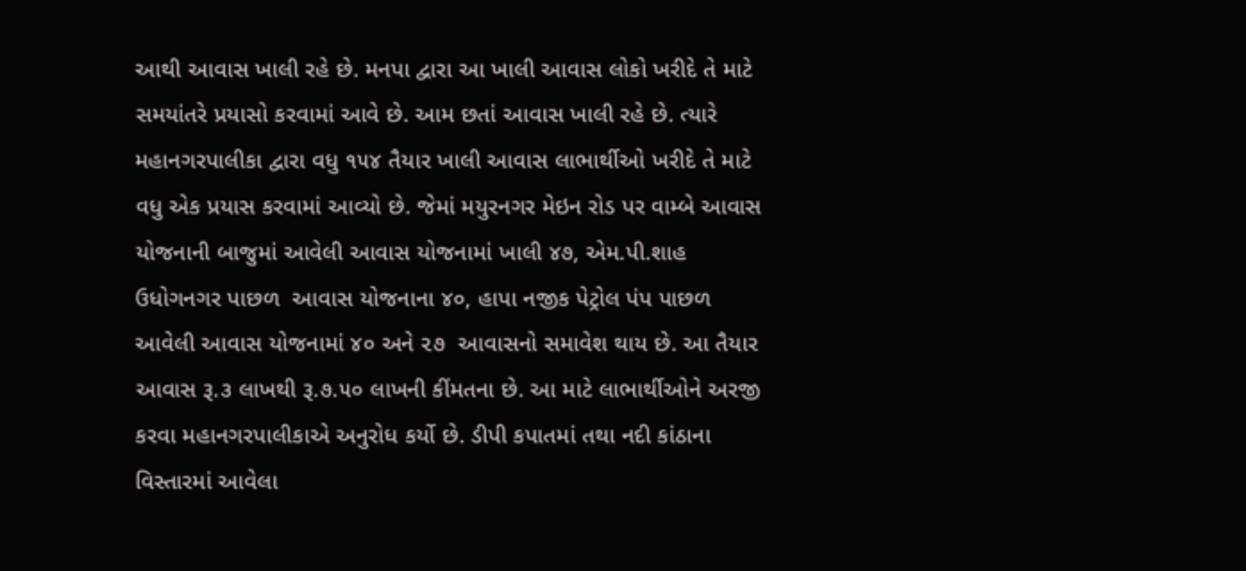આથી આવાસ ખાલી રહે છે. મનપા દ્વારા આ ખાલી આવાસ લોકો ખરીદે તે માટે સમયાંતરે પ્રયાસો કરવામાં આવે છે. આમ છતાં આવાસ ખાલી રહે છે. ત્યારે મહાનગરપાલીકા દ્વારા વધુ ૧૫૪ તૈયાર ખાલી આવાસ લાભાર્થીઓ ખરીદે તે માટે વધુ એક પ્રયાસ કરવામાં આવ્યો છે. જેમાં મયુરનગર મેઇન રોડ પર વામ્બે આવાસ યોજનાની બાજુમાં આવેલી આવાસ યોજનામાં ખાલી ૪૭, એમ.પી.શાહ ઉધોગનગર પાછળ  આવાસ યોજનાના ૪૦, હાપા નજીક પેટ્રોલ પંપ પાછળ આવેલી આવાસ યોજનામાં ૪૦ અને ૨૭  આવાસનો સમાવેશ થાય છે. આ તૈયાર આવાસ રૂ.૩ લાખથી રૂ.૭.૫૦ લાખની કીંમતના છે. આ માટે લાભાર્થીઓને અરજી કરવા મહાનગરપાલીકાએ અનુરોધ કર્યો છે. ડીપી કપાતમાં તથા નદી કાંઠાના વિસ્તારમાં આવેલા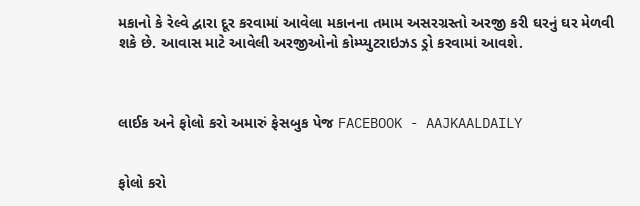મકાનો કે રેલ્વે દ્વારા દૂર કરવામાં આવેલા મકાનના તમામ અસરગ્રસ્તો અરજી કરી ઘરનું ઘર મેળવી શકે છે. આવાસ માટે આવેલી અરજીઓનો કોમ્પ્યુટરાઇઝડ ડ્રો કરવામાં આવશે.



લાઈક અને ફોલો કરો અમારું ફેસબુક પેજ FACEBOOK - AAJKAALDAILY


ફોલો કરો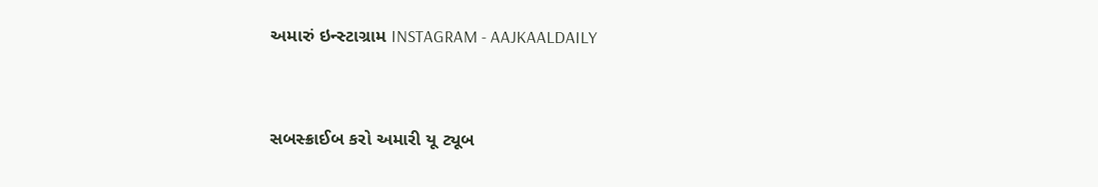અમારું ઇન્સ્ટાગ્રામ INSTAGRAM - AAJKAALDAILY


સબસ્ક્રાઈબ કરો અમારી યૂ ટ્યૂબ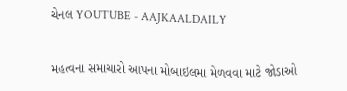ચેનલ YOUTUBE - AAJKAALDAILY


મહત્વના સમાચારો આપના મોબાઇલમા મેળવવા માટે જોડાઓ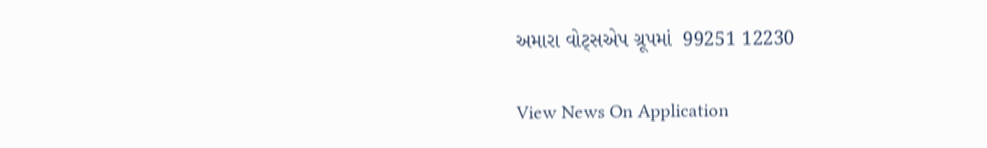અમારા વોટ્સએપ ગ્રૂપમાં  99251 12230

View News On Application